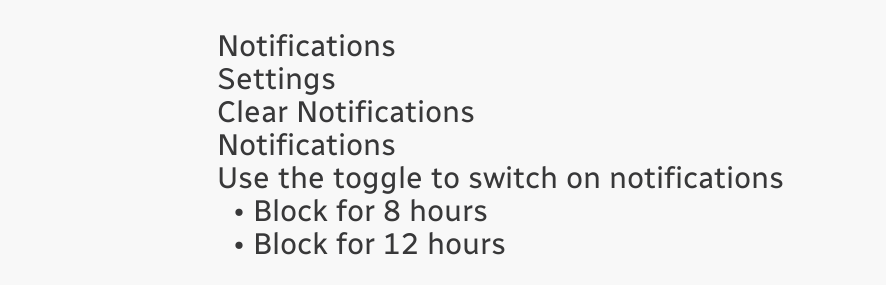Notifications
Settings
Clear Notifications
Notifications
Use the toggle to switch on notifications
  • Block for 8 hours
  • Block for 12 hours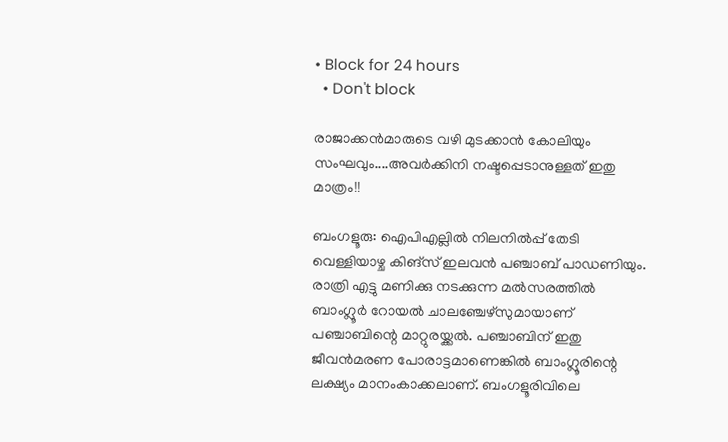• Block for 24 hours
  • Don't block

രാജാക്കന്‍മാരുടെ വഴി മുടക്കാന്‍ കോലിയും സംഘവും....അവര്‍ക്കിനി നഷ്ടപ്പെടാനുള്ളത് ഇതു മാത്രം!!

ബംഗളൂരു: ഐപിഎല്ലില്‍ നിലനില്‍പ്പ് തേടി വെള്ളിയാഴ്ച കിങ്‌സ് ഇലവന്‍ പഞ്ചാബ് പാഡണിയും. രാത്രി എട്ടു മണിക്കു നടക്കുന്ന മല്‍സരത്തില്‍ ബാംഗ്ലൂര്‍ റോയല്‍ ചാലഞ്ചേഴ്‌സുമായാണ് പഞ്ചാബിന്റെ മാറ്റുരയ്ക്കല്‍. പഞ്ചാബിന് ഇതു ജീവന്‍മരണ പോരാട്ടമാണെങ്കില്‍ ബാംഗ്ലൂരിന്റെ ലക്ഷ്യം മാനംകാക്കലാണ്. ബംഗളൂരിവിലെ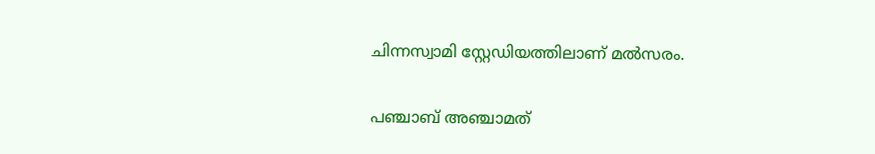ചിന്നസ്വാമി സ്റ്റേഡിയത്തിലാണ് മല്‍സരം.

പഞ്ചാബ് അഞ്ചാമത്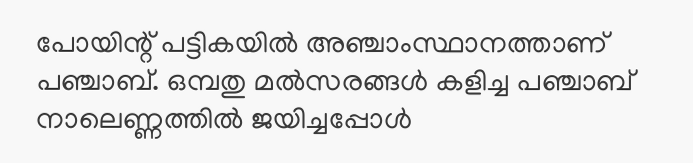പോയിന്റ് പട്ടികയില്‍ അഞ്ചാംസ്ഥാനത്താണ് പഞ്ചാബ്. ഒമ്പതു മല്‍സരങ്ങള്‍ കളിച്ച പഞ്ചാബ് നാലെണ്ണത്തില്‍ ജയിച്ചപ്പോള്‍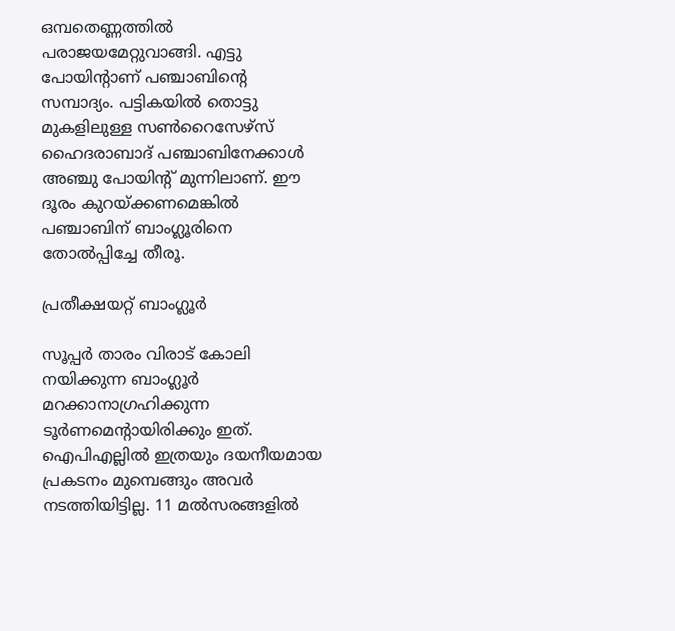ഒമ്പതെണ്ണത്തില്‍ പരാജയമേറ്റുവാങ്ങി. എട്ടു പോയിന്റാണ് പഞ്ചാബിന്റെ സമ്പാദ്യം. പട്ടികയില്‍ തൊട്ടു മുകളിലുള്ള സണ്‍റൈസേഴ്‌സ് ഹൈദരാബാദ് പഞ്ചാബിനേക്കാള്‍ അഞ്ചു പോയിന്റ് മുന്നിലാണ്. ഈ ദൂരം കുറയ്ക്കണമെങ്കില്‍ പഞ്ചാബിന് ബാംഗ്ലൂരിനെ തോല്‍പ്പിച്ചേ തീരൂ.

പ്രതീക്ഷയറ്റ് ബാംഗ്ലൂര്‍

സൂപ്പര്‍ താരം വിരാട് കോലി നയിക്കുന്ന ബാംഗ്ലൂര്‍ മറക്കാനാഗ്രഹിക്കുന്ന ടൂര്‍ണമെന്റായിരിക്കും ഇത്. ഐപിഎല്ലില്‍ ഇത്രയും ദയനീയമായ പ്രകടനം മുമ്പെങ്ങും അവര്‍ നടത്തിയിട്ടില്ല. 11 മല്‍സരങ്ങളില്‍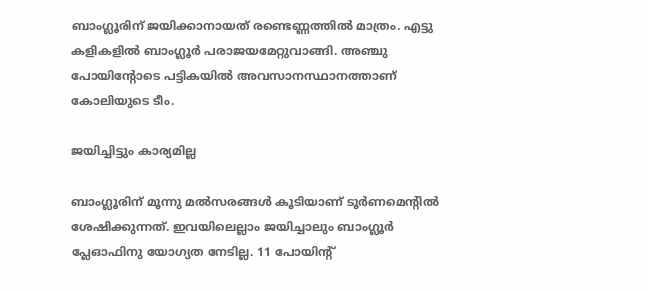ബാംഗ്ലൂരിന് ജയിക്കാനായത് രണ്ടെണ്ണത്തില്‍ മാത്രം. എട്ടു കളികളില്‍ ബാംഗ്ലൂര്‍ പരാജയമേറ്റുവാങ്ങി. അഞ്ചു പോയിന്റോടെ പട്ടികയില്‍ അവസാനസ്ഥാനത്താണ് കോലിയുടെ ടീം.

ജയിച്ചിട്ടും കാര്യമില്ല

ബാംഗ്ലൂരിന് മൂന്നു മല്‍സരങ്ങള്‍ കൂടിയാണ് ടൂര്‍ണമെന്റില്‍ ശേഷിക്കുന്നത്. ഇവയിലെല്ലാം ജയിച്ചാലും ബാംഗ്ലൂര്‍ പ്ലേഓഫിനു യോഗ്യത നേടില്ല. 11 പോയിന്റ്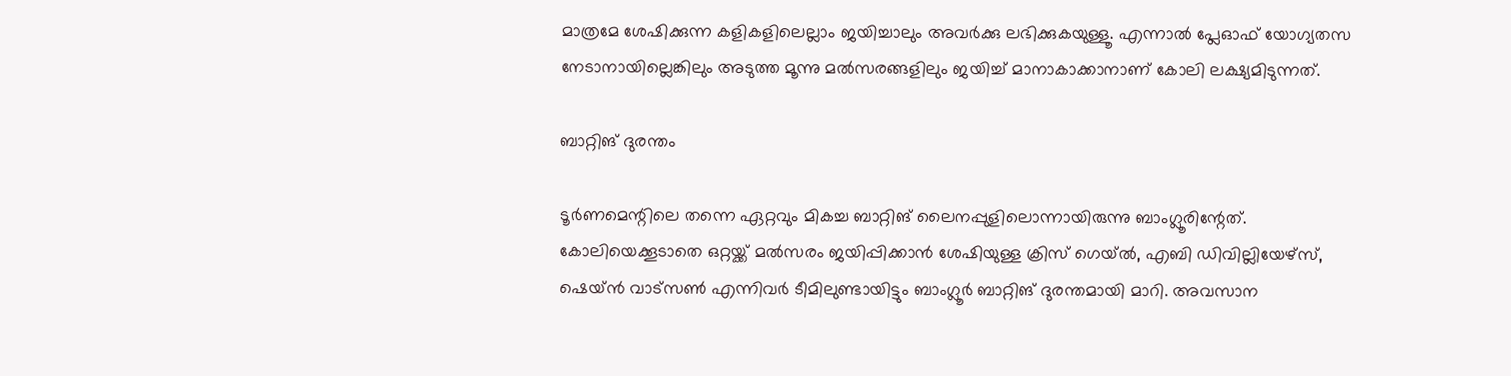മാത്രമേ ശേഷിക്കുന്ന കളികളിലെല്ലാം ജയിച്ചാലും അവര്‍ക്കു ലഭിക്കുകയുള്ളൂ. എന്നാല്‍ പ്ലേഓഫ് യോഗ്യതസ നേടാനായില്ലെങ്കിലും അടുത്ത മൂന്നു മല്‍സരങ്ങളിലും ജയിച്ച് മാനാകാക്കാനാണ് കോലി ലക്ഷ്യമിടുന്നത്.

ബാറ്റിങ് ദുരന്തം

ടൂര്‍ണമെന്റിലെ തന്നെ ഏറ്റവും മികച്ച ബാറ്റിങ് ലൈനപ്പുളിലൊന്നായിരുന്നു ബാംഗ്ലൂരിന്റേത്. കോലിയെക്കൂടാതെ ഒറ്റയ്ക്ക് മല്‍സരം ജയിപ്പിക്കാന്‍ ശേഷിയുള്ള ക്രിസ് ഗെയ്ല്‍, എബി ഡിവില്ലിയേഴ്‌സ്, ഷെയ്ന്‍ വാട്സണ്‍ എന്നിവര്‍ ടീമിലുണ്ടായിട്ടും ബാംഗ്ലൂര്‍ ബാറ്റിങ് ദുരന്തമായി മാറി. അവസാന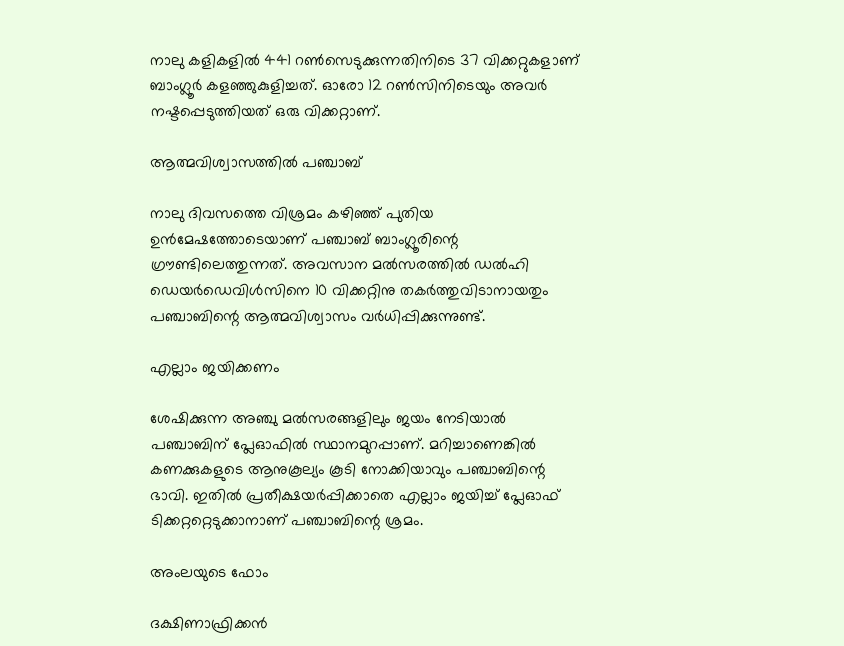നാലു കളികളില്‍ 441 റണ്‍സെടുക്കുന്നതിനിടെ 37 വിക്കറ്റുകളാണ് ബാംഗ്ലൂര്‍ കളഞ്ഞുകുളിച്ചത്. ഓരോ 12 റണ്‍സിനിടെയും അവര്‍ നഷ്ടപ്പെടുത്തിയത് ഒരു വിക്കറ്റാണ്.

ആത്മവിശ്വാസത്തില്‍ പഞ്ചാബ്

നാലു ദിവസത്തെ വിശ്രമം കഴിഞ്ഞ് പുതിയ ഉന്‍മേഷത്തോടെയാണ് പഞ്ചാബ് ബാംഗ്ലൂരിന്റെ ഗ്രൗണ്ടിലെത്തുന്നത്. അവസാന മല്‍സരത്തില്‍ ഡല്‍ഹി ഡെയര്‍ഡെവിള്‍സിനെ 10 വിക്കറ്റിനു തകര്‍ത്തുവിടാനായതും പഞ്ചാബിന്റെ ആത്മവിശ്വാസം വര്‍ധിപ്പിക്കുന്നുണ്ട്.

എല്ലാം ജയിക്കണം

ശേഷിക്കുന്ന അഞ്ചു മല്‍സരങ്ങളിലും ജയം നേടിയാല്‍ പഞ്ചാബിന് പ്ലേഓഫില്‍ സ്ഥാനമുറപ്പാണ്. മറിച്ചാണെങ്കില്‍ കണക്കുകളുടെ ആനുകൂല്യം കൂടി നോക്കിയാവും പഞ്ചാബിന്റെ ഭാവി. ഇതില്‍ പ്രതീക്ഷയര്‍പ്പിക്കാതെ എല്ലാം ജയിച്ച് പ്ലേഓഫ് ടിക്കറ്ററ്റെടുക്കാനാണ് പഞ്ചാബിന്റെ ശ്രമം.

അംലയുടെ ഫോം

ദക്ഷിണാഫ്രിക്കന്‍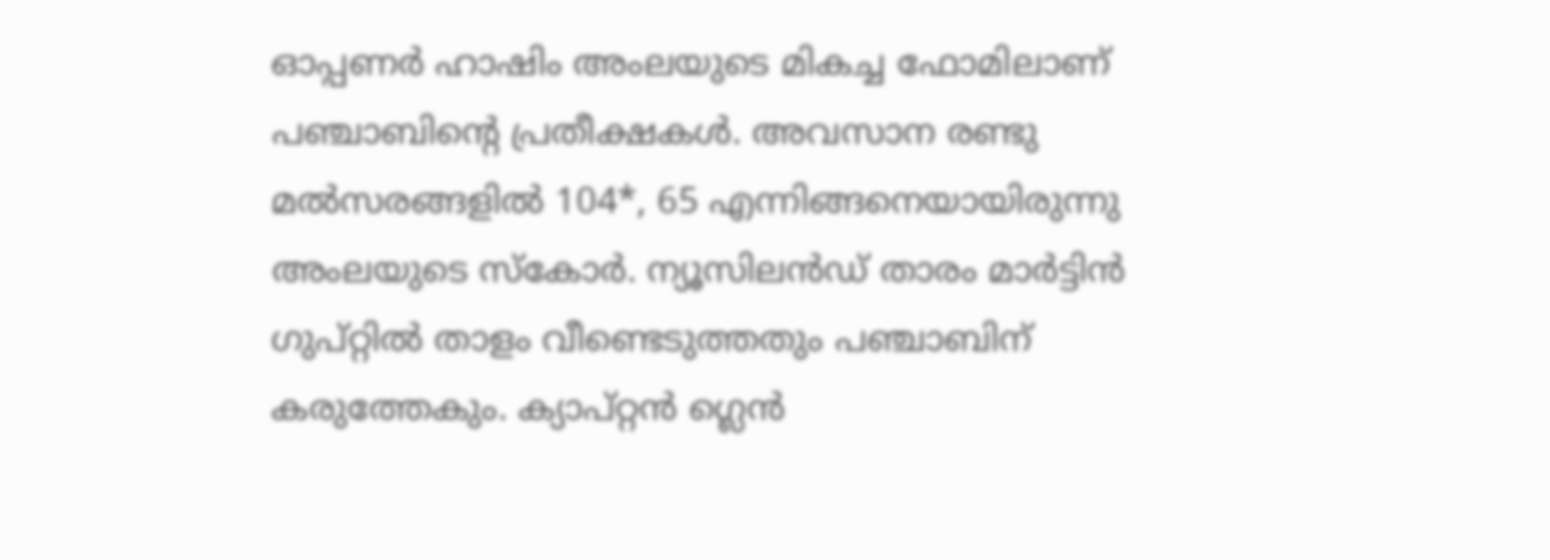ഓപ്പണര്‍ ഹാഷിം അംലയുടെ മികച്ച ഫോമിലാണ് പഞ്ചാബിന്റെ പ്രതീക്ഷകള്‍. അവസാന രണ്ടു മല്‍സരങ്ങളില്‍ 104*, 65 എന്നിങ്ങനെയായിരുന്നു അംലയുടെ സ്‌കോര്‍. ന്യൂസിലന്‍ഡ് താരം മാര്‍ട്ടിന്‍ ഗുപ്റ്റില്‍ താളം വീണ്ടെടുത്തതും പഞ്ചാബിന് കരുത്തേകും. ക്യാപ്റ്റന്‍ ഗ്ലെന്‍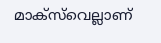മാക്‌സ്‌വെല്ലാണ്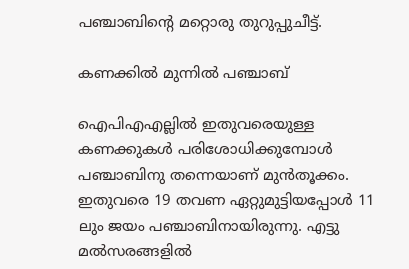പഞ്ചാബിന്റെ മറ്റൊരു തുറുപ്പുചീട്ട്.

കണക്കില്‍ മുന്നില്‍ പഞ്ചാബ്

ഐപിഎഎല്ലില്‍ ഇതുവരെയുള്ള കണക്കുകള്‍ പരിശോധിക്കുമ്പോള്‍ പഞ്ചാബിനു തന്നെയാണ് മുന്‍തൂക്കം. ഇതുവരെ 19 തവണ ഏറ്റുമുട്ടിയപ്പോള്‍ 11 ലും ജയം പഞ്ചാബിനായിരുന്നു. എട്ടു മല്‍സരങ്ങളില്‍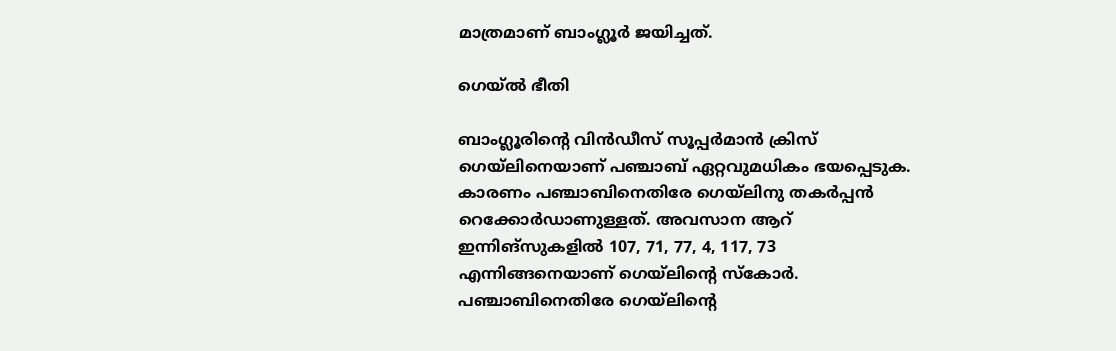മാത്രമാണ് ബാംഗ്ലൂര്‍ ജയിച്ചത്.

ഗെയ്ല്‍ ഭീതി

ബാംഗ്ലൂരിന്റെ വിന്‍ഡീസ് സൂപ്പര്‍മാന്‍ ക്രിസ് ഗെയ്‌ലിനെയാണ് പഞ്ചാബ് ഏറ്റവുമധികം ഭയപ്പെടുക. കാരണം പഞ്ചാബിനെതിരേ ഗെയ്‌ലിനു തകര്‍പ്പന്‍ റെക്കോര്‍ഡാണുള്ളത്. അവസാന ആറ് ഇന്നിങ്‌സുകളില്‍ 107, 71, 77, 4, 117, 73 എന്നിങ്ങനെയാണ് ഗെയ്‌ലിന്റെ സ്‌കോര്‍. പഞ്ചാബിനെതിരേ ഗെയ്‌ലിന്റെ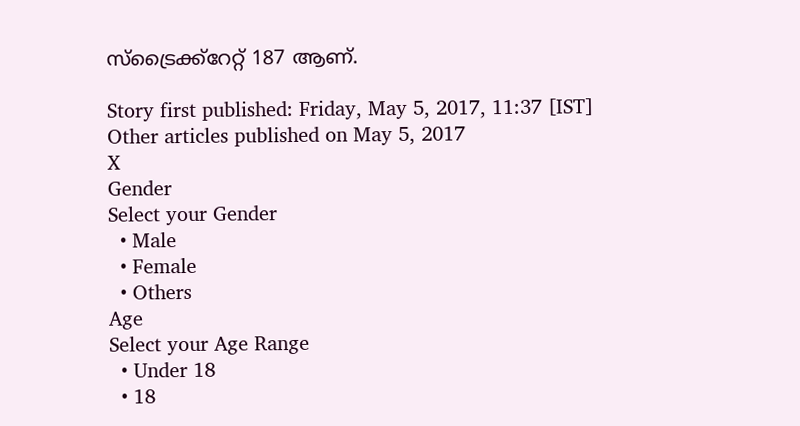സ്‌ട്രൈക്ക്‌റേറ്റ് 187 ആണ്.

Story first published: Friday, May 5, 2017, 11:37 [IST]
Other articles published on May 5, 2017
X
Gender
Select your Gender
  • Male
  • Female
  • Others
Age
Select your Age Range
  • Under 18
  • 18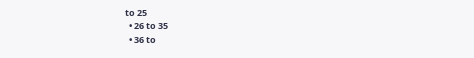to 25
  • 26 to 35
  • 36 to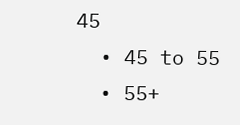45
  • 45 to 55
  • 55+